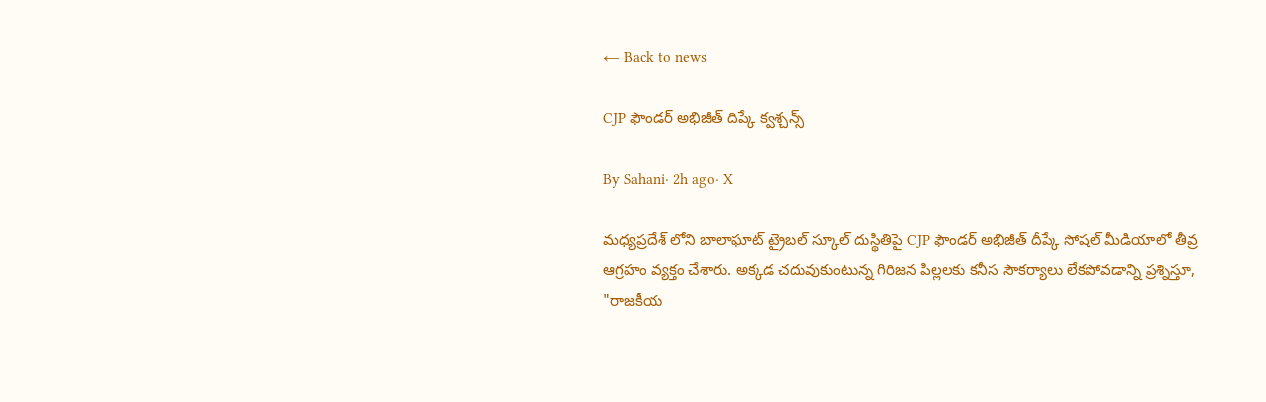← Back to news

CJP ఫౌండర్ అభిజీత్ దిప్కే క్వశ్చన్స్

By Sahani· 2h ago· X

మధ్యప్రదేశ్ లోని బాలాఘాట్ ట్రైబల్ స్కూల్ దుస్థితిపై CJP ఫౌండర్ అభిజీత్ దీప్కే సోషల్ మీడియాలో తీవ్ర ఆగ్రహం వ్యక్తం చేశారు. అక్కడ చదువుకుంటున్న గిరిజన పిల్లలకు కనీస సౌకర్యాలు లేకపోవడాన్ని ప్రశ్నిస్తూ, "రాజకీయ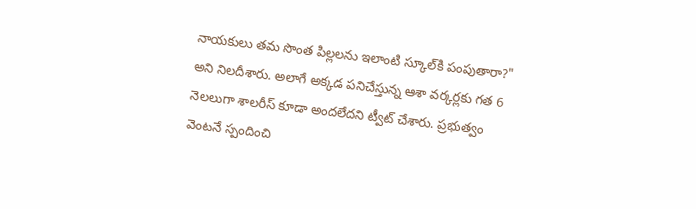నాయకులు తమ సొంత పిల్లలను ఇలాంటి స్కూల్‌కి పంపుతారా?" అని నిలదీశారు. అలాగే అక్కడ పనిచేస్తున్న ఆశా వర్కర్లకు గత 6 నెలలుగా శాలరీస్ కూడా అందలేదని ట్వీట్ చేశారు. ప్రభుత్వం వెంటనే స్పందించి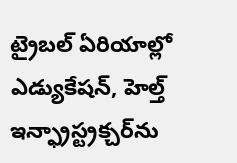ట్రైబల్ ఏరియాల్లో ఎడ్యుకేషన్, హెల్త్ ఇన్ఫ్రాస్ట్రక్చర్‌ను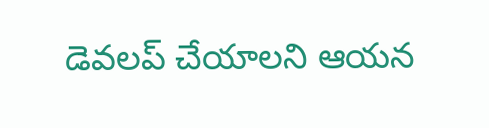డెవలప్ చేయాలని ఆయన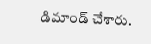డిమాండ్ చేశారు.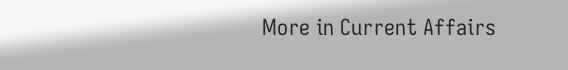More in Current Affairs